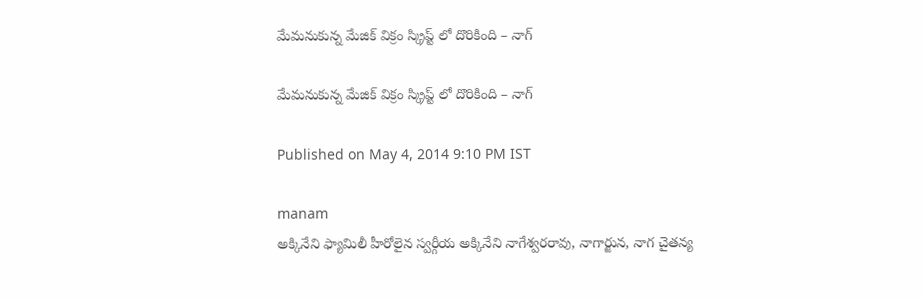మేమనుకున్న మేజిక్ విక్రం స్క్రిప్ట్ లో దొరికింది – నాగ్

మేమనుకున్న మేజిక్ విక్రం స్క్రిప్ట్ లో దొరికింది – నాగ్

Published on May 4, 2014 9:10 PM IST

manam
అక్కినేని ఫ్యామిలీ హీరోలైన స్వర్గీయ అక్కినేని నాగేశ్వరరావు, నాగార్జున, నాగ చైతన్య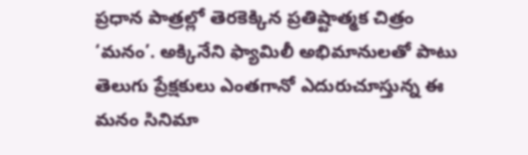ప్రధాన పాత్రల్లో తెరకెక్కిన ప్రతిష్టాత్మక చిత్రం ‘మనం’. అక్కినేని ఫ్యామిలీ అభిమానులతో పాటు తెలుగు ప్రేక్షకులు ఎంతగానో ఎదురుచూస్తున్న ఈ మనం సినిమా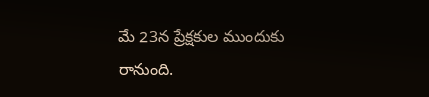మే 23న ప్రేక్షకుల ముందుకు రానుంది.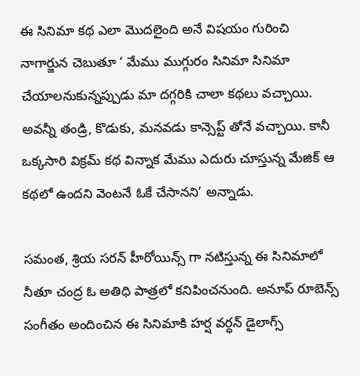ఈ సినిమా కథ ఎలా మొదలైంది అనే విషయం గురించి నాగార్జున చెబుతూ ‘ మేము ముగ్గురం సినిమా సినిమా చేయాలనుకున్నప్పుడు మా దగ్గరికి చాలా కథలు వచ్చాయి. అవన్నీ తండ్రి, కొడుకు, మనవడు కాన్సెప్ట్ తోనే వచ్చాయి. కానీ ఒక్కసారి విక్రమ్ కథ విన్నాక మేము ఎదురు చూస్తున్న మేజిక్ ఆ కథలో ఉందని వెంటనే ఓకే చేసానని’ అన్నాడు.

సమంత, శ్రియ సరన్ హీరోయిన్స్ గా నటిస్తున్న ఈ సినిమాలో నీతూ చంద్ర ఓ అతిధి పాత్రలో కనిపించనుంది. అనూప్ రూబెన్స్ సంగీతం అందించిన ఈ సినిమాకి హర్ష వర్ధన్ డైలాగ్స్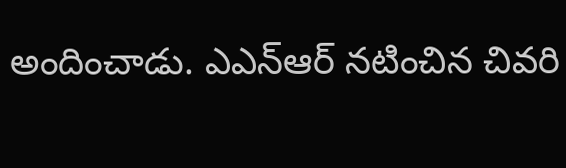అందించాడు. ఎఎన్ఆర్ నటించిన చివరి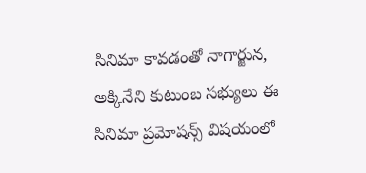సినిమా కావడంతో నాగార్జున, అక్కినేని కుటుంబ సభ్యులు ఈ సినిమా ప్రమోషన్స్ విషయంలో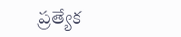ప్రత్యేక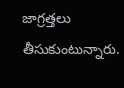జాగ్రత్తలు తీసుకుంటున్నారు.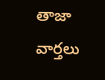తాజా వార్తలు